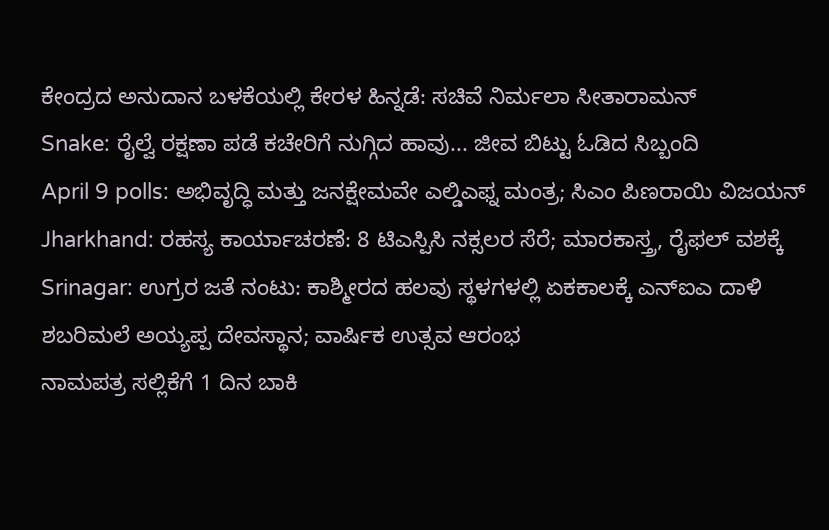ಕೇಂದ್ರದ ಅನುದಾನ ಬಳಕೆಯಲ್ಲಿ ಕೇರಳ ಹಿನ್ನಡೆ: ಸಚಿವೆ ನಿರ್ಮಲಾ ಸೀತಾರಾಮನ್
Snake: ರೈಲ್ವೆ ರಕ್ಷಣಾ ಪಡೆ ಕಚೇರಿಗೆ ನುಗ್ಗಿದ ಹಾವು... ಜೀವ ಬಿಟ್ಟು ಓಡಿದ ಸಿಬ್ಬಂದಿ
April 9 polls: ಅಭಿವೃದ್ಧಿ ಮತ್ತು ಜನಕ್ಷೇಮವೇ ಎಲ್ಡಿಎಫ್ನ ಮಂತ್ರ; ಸಿಎಂ ಪಿಣರಾಯಿ ವಿಜಯನ್
Jharkhand: ರಹಸ್ಯ ಕಾರ್ಯಾಚರಣೆ: 8 ಟಿಎಸ್ಪಿಸಿ ನಕ್ಸಲರ ಸೆರೆ; ಮಾರಕಾಸ್ತ್ರ, ರೈಫಲ್ ವಶಕ್ಕೆ
Srinagar: ಉಗ್ರರ ಜತೆ ನಂಟು: ಕಾಶ್ಮೀರದ ಹಲವು ಸ್ಥಳಗಳಲ್ಲಿ ಏಕಕಾಲಕ್ಕೆ ಎನ್ಐಎ ದಾಳಿ
ಶಬರಿಮಲೆ ಅಯ್ಯಪ್ಪ ದೇವಸ್ಥಾನ; ವಾರ್ಷಿಕ ಉತ್ಸವ ಆರಂಭ
ನಾಮಪತ್ರ ಸಲ್ಲಿಕೆಗೆ 1 ದಿನ ಬಾಕಿ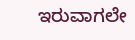ಇರುವಾಗಲೇ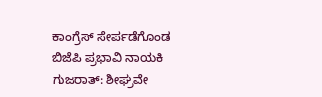ಕಾಂಗ್ರೆಸ್ ಸೇರ್ಪಡೆಗೊಂಡ ಬಿಜೆಪಿ ಪ್ರಭಾವಿ ನಾಯಕಿ
ಗುಜರಾತ್: ಶೀಘ್ರವೇ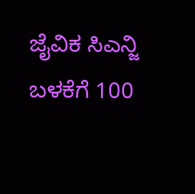ಜೈವಿಕ ಸಿಎನ್ಜಿ ಬಳಕೆಗೆ 100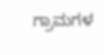ಗ್ರಾಮಗಳ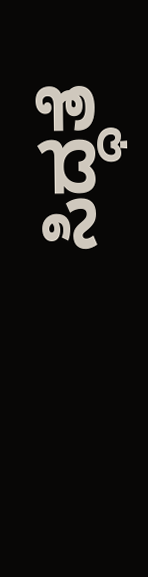ಸಿದ್ಧತೆ